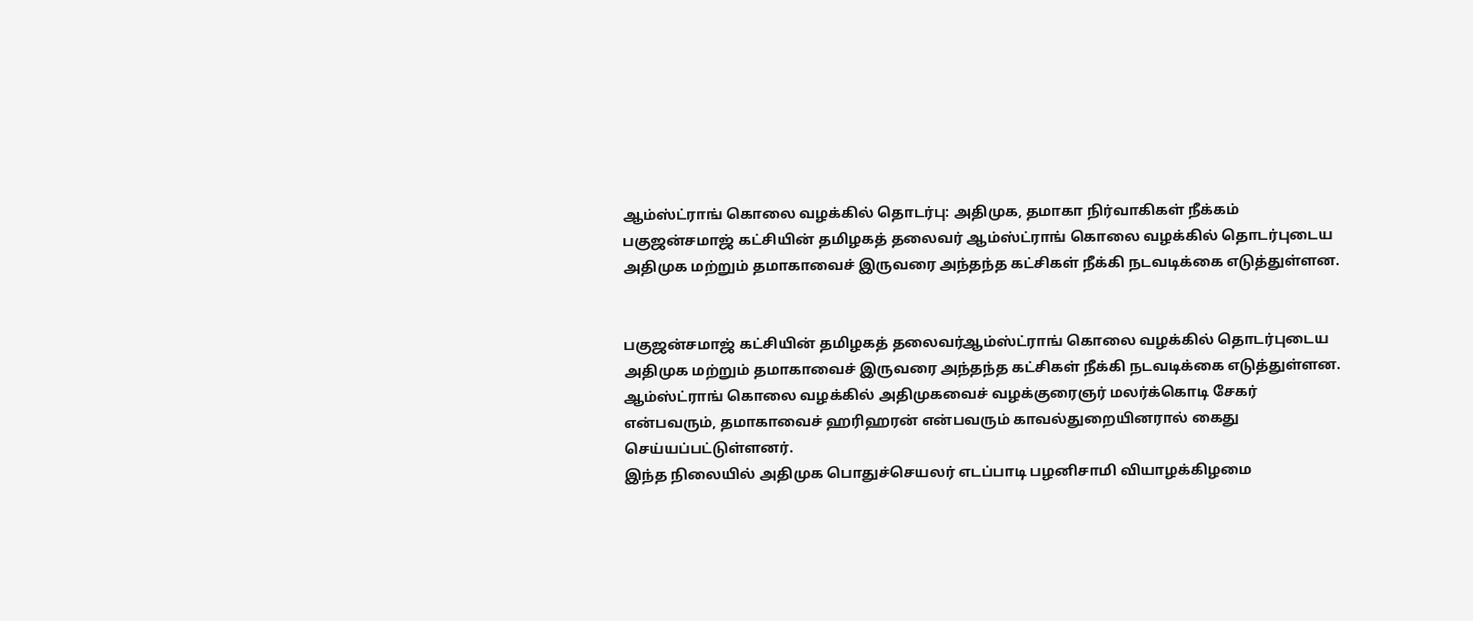ஆம்ஸ்ட்ராங் கொலை வழக்கில் தொடர்பு: அதிமுக, தமாகா நிர்வாகிகள் நீக்கம்
பகுஜன்சமாஜ் கட்சியின் தமிழகத் தலைவர் ஆம்ஸ்ட்ராங் கொலை வழக்கில் தொடர்புடைய அதிமுக மற்றும் தமாகாவைச் இருவரை அந்தந்த கட்சிகள் நீக்கி நடவடிக்கை எடுத்துள்ளன.


பகுஜன்சமாஜ் கட்சியின் தமிழகத் தலைவர்ஆம்ஸ்ட்ராங் கொலை வழக்கில் தொடர்புடைய அதிமுக மற்றும் தமாகாவைச் இருவரை அந்தந்த கட்சிகள் நீக்கி நடவடிக்கை எடுத்துள்ளன.
ஆம்ஸ்ட்ராங் கொலை வழக்கில் அதிமுகவைச் வழக்குரைஞர் மலர்க்கொடி சேகர் என்பவரும், தமாகாவைச் ஹரிஹரன் என்பவரும் காவல்துறையினரால் கைது செய்யப்பட்டுள்ளனர்.
இந்த நிலையில் அதிமுக பொதுச்செயலர் எடப்பாடி பழனிசாமி வியாழக்கிழமை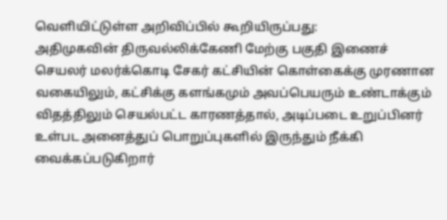வெளியிட்டுள்ள அறிவிப்பில் கூறியிருப்பது:
அதிமுகவின் திருவல்லிக்கேணி மேற்கு பகுதி இணைச் செயலர் மலர்க்கொடி சேகர் கட்சியின் கொள்கைக்கு முரணான வகையிலும், கட்சிக்கு களங்கமும் அவப்பெயரும் உண்டாக்கும் விதத்திலும் செயல்பட்ட காரணத்தால், அடிப்படை உறுப்பினர் உள்பட அனைத்துப் பொறுப்புகளில் இருந்தும் நீக்கி வைக்கப்படுகிறார்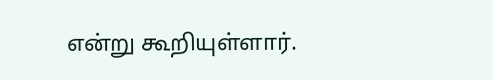என்று கூறியுள்ளார்.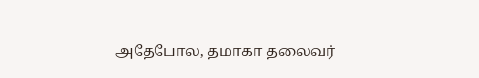அதேபோல, தமாகா தலைவர்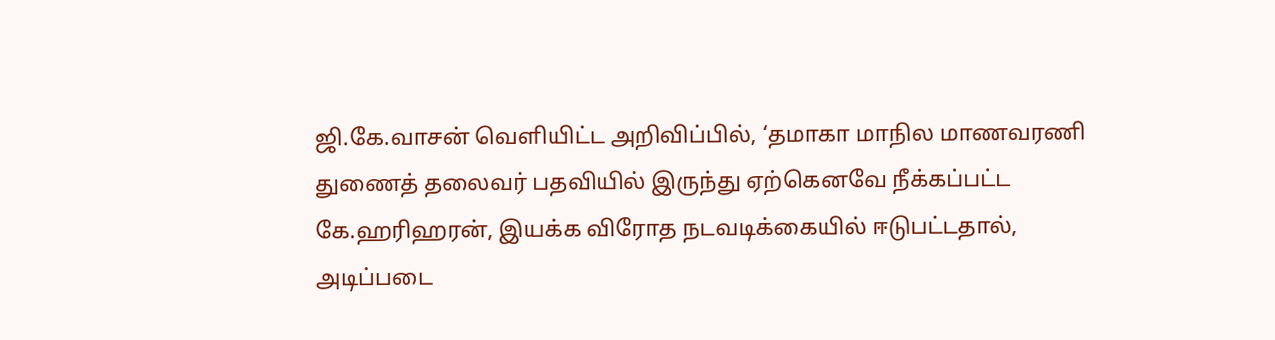ஜி.கே.வாசன் வெளியிட்ட அறிவிப்பில், ‘தமாகா மாநில மாணவரணி துணைத் தலைவர் பதவியில் இருந்து ஏற்கெனவே நீக்கப்பட்ட கே.ஹரிஹரன், இயக்க விரோத நடவடிக்கையில் ஈடுபட்டதால், அடிப்படை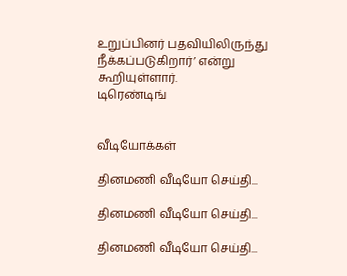உறுப்பினர் பதவியிலிருந்து நீக்கப்படுகிறார்’ என்று கூறியுள்ளார்.
டிரெண்டிங்


வீடியோக்கள்

தினமணி வீடியோ செய்தி...

தினமணி வீடியோ செய்தி...

தினமணி வீடியோ செய்தி...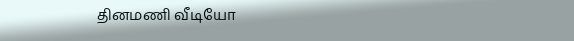தினமணி வீடியோ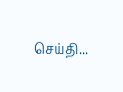செய்தி...